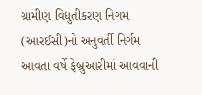ગ્રામીણ વિદ્યુતીકરણ નિગમ (આરઈસી)નો અનુવર્તી નિર્ગમ આવતા વર્ષે ફેબ્રુઆરીમાં આવવાની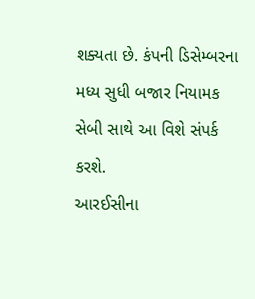શક્યતા છે. કંપની ડિસેમ્બરના મધ્ય સુધી બજાર નિયામક સેબી સાથે આ વિશે સંપર્ક કરશે.
આરઈસીના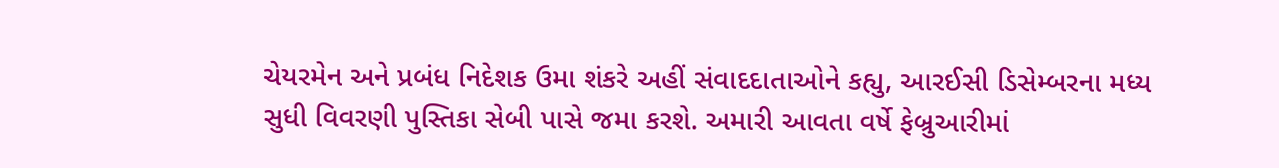ચેયરમેન અને પ્રબંધ નિદેશક ઉમા શંકરે અહીં સંવાદદાતાઓને કહ્યુ, આરઈસી ડિસેમ્બરના મધ્ય સુધી વિવરણી પુસ્તિકા સેબી પાસે જમા કરશે. અમારી આવતા વર્ષે ફેબ્રુઆરીમાં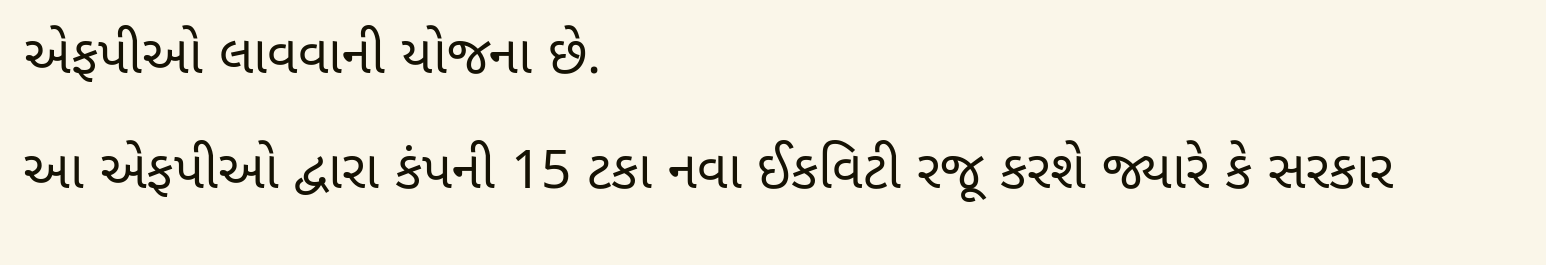એફપીઓ લાવવાની યોજના છે.
આ એફપીઓ દ્વારા કંપની 15 ટકા નવા ઈકવિટી રજૂ કરશે જ્યારે કે સરકાર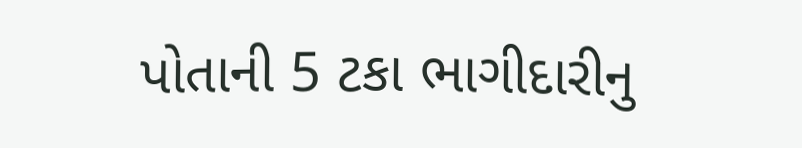પોતાની 5 ટકા ભાગીદારીનુ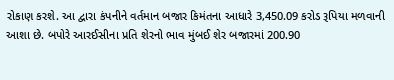રોકાણ કરશે. આ દ્વારા કંપનીને વર્તમાન બજાર કિમંતના આધારે 3,450.09 કરોડ રૂપિયા મળવાની આશા છે. બપોરે આરઈસીના પ્રતિ શેરનો ભાવ મુંબઈ શેર બજારમાં 200.90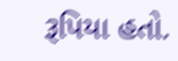રૂપિયા હતો.